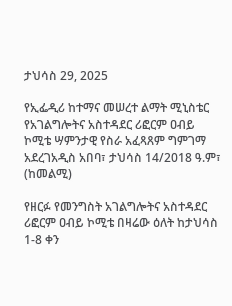ታህሳስ 29, 2025

የኢፌዲሪ ከተማና መሠረተ ልማት ሚኒስቴር የአገልግሎትና አስተዳደር ሪፎርም ዐብይ ኮሚቴ ሣምንታዊ የስራ አፈጻጸም ግምገማ አደረገአዲስ አበባ፣ ታህሳስ 14/2018 ዓ.ም፣ (ከመልሚ)

የዘርፉ የመንግስት አገልግሎትና አስተዳደር ሪፎርም ዐብይ ኮሚቴ በዛሬው ዕለት ከታህሳስ 1-8 ቀን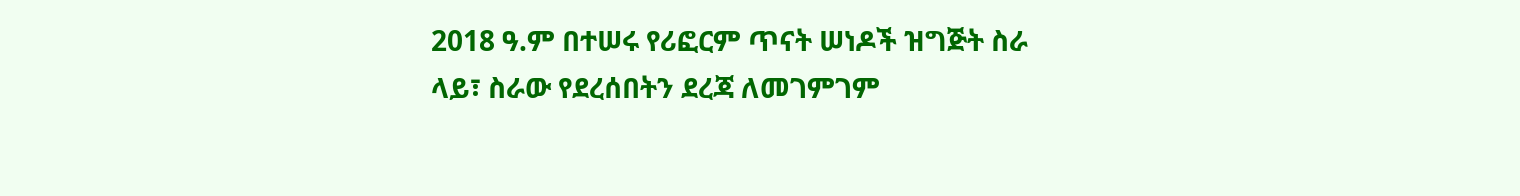2018 ዓ.ም በተሠሩ የሪፎርም ጥናት ሠነዶች ዝግጅት ስራ ላይ፣ ስራው የደረሰበትን ደረጃ ለመገምገም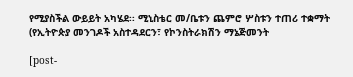የሚያስችል ውይይት አካሄደ፡፡ ሚኒስቴር መ/ቤቱን ጨምሮ ሦስቱን ተጠሪ ተቋማት (የኢትዮጵያ መንገዶች አስተዳደርን፣ የኮንስትራክሽን ማኔጅመንት

[post-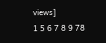views]
1 5 6 7 8 9 78